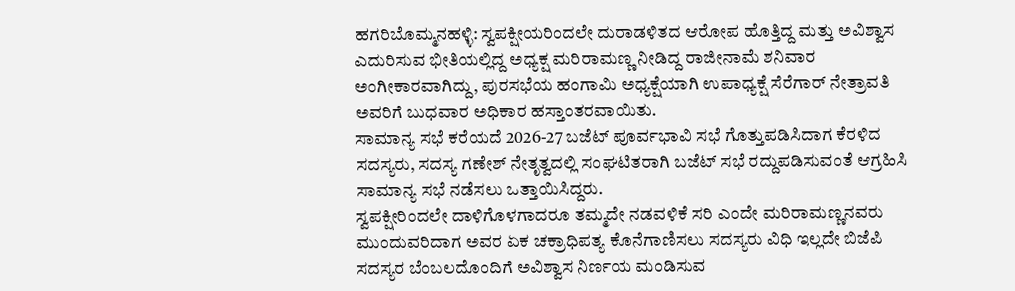ಹಗರಿಬೊಮ್ಮನಹಳ್ಳಿ: ಸ್ವಪಕ್ಷೀಯರಿಂದಲೇ ದುರಾಡಳಿತದ ಆರೋಪ ಹೊತ್ತಿದ್ದ ಮತ್ತು ಅವಿಶ್ವಾಸ ಎದುರಿಸುವ ಭೀತಿಯಲ್ಲಿದ್ದ ಅಧ್ಯಕ್ಷ ಮರಿರಾಮಣ್ಣ ನೀಡಿದ್ದ ರಾಜೀನಾಮೆ ಶನಿವಾರ ಅಂಗೀಕಾರವಾಗಿದ್ದು, ಪುರಸಭೆಯ ಹಂಗಾಮಿ ಅಧ್ಯಕ್ಷೆಯಾಗಿ ಉಪಾಧ್ಯಕ್ಷೆ ಸೆರೆಗಾರ್ ನೇತ್ರಾವತಿ ಅವರಿಗೆ ಬುಧವಾರ ಅಧಿಕಾರ ಹಸ್ತಾಂತರವಾಯಿತು.
ಸಾಮಾನ್ಯ ಸಭೆ ಕರೆಯದೆ 2026-27 ಬಜೆಟ್ ಪೂರ್ವಭಾವಿ ಸಭೆ ಗೊತ್ತುಪಡಿಸಿದಾಗ ಕೆರಳಿದ ಸದಸ್ಯರು, ಸದಸ್ಯ ಗಣೇಶ್ ನೇತೃತ್ವದಲ್ಲಿ ಸಂಘಟಿತರಾಗಿ ಬಜೆಟ್ ಸಭೆ ರದ್ದುಪಡಿಸುವಂತೆ ಆಗ್ರಹಿಸಿ ಸಾಮಾನ್ಯ ಸಭೆ ನಡೆಸಲು ಒತ್ತಾಯಿಸಿದ್ದರು.
ಸ್ವಪಕ್ಷೀರಿಂದಲೇ ದಾಳಿಗೊಳಗಾದರೂ ತಮ್ಮದೇ ನಡವಳಿಕೆ ಸರಿ ಎಂದೇ ಮರಿರಾಮಣ್ಣನವರು ಮುಂದುವರಿದಾಗ ಅವರ ಏಕ ಚಕ್ರಾಧಿಪತ್ಯ ಕೊನೆಗಾಣಿಸಲು ಸದಸ್ಯರು ವಿಧಿ ಇಲ್ಲದೇ ಬಿಜೆಪಿ ಸದಸ್ಯರ ಬೆಂಬಲದೊಂದಿಗೆ ಅವಿಶ್ವಾಸ ನಿರ್ಣಯ ಮಂಡಿಸುವ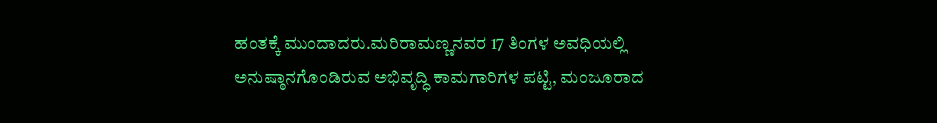ಹಂತಕ್ಕೆ ಮುಂದಾದರು.ಮರಿರಾಮಣ್ಣನವರ 17 ತಿಂಗಳ ಅವಧಿಯಲ್ಲಿ ಅನುಷ್ಠಾನಗೊಂಡಿರುವ ಅಭಿವೃದ್ಧಿ ಕಾಮಗಾರಿಗಳ ಪಟ್ಟಿ, ಮಂಜೂರಾದ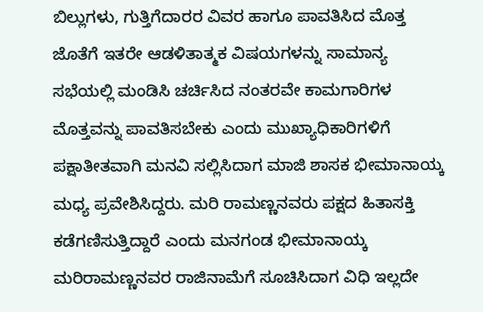ಬಿಲ್ಲುಗಳು, ಗುತ್ತಿಗೆದಾರರ ವಿವರ ಹಾಗೂ ಪಾವತಿಸಿದ ಮೊತ್ತ ಜೊತೆಗೆ ಇತರೇ ಆಡಳಿತಾತ್ಮಕ ವಿಷಯಗಳನ್ನು ಸಾಮಾನ್ಯ ಸಭೆಯಲ್ಲಿ ಮಂಡಿಸಿ ಚರ್ಚಿಸಿದ ನಂತರವೇ ಕಾಮಗಾರಿಗಳ ಮೊತ್ತವನ್ನು ಪಾವತಿಸಬೇಕು ಎಂದು ಮುಖ್ಯಾಧಿಕಾರಿಗಳಿಗೆ ಪಕ್ಷಾತೀತವಾಗಿ ಮನವಿ ಸಲ್ಲಿಸಿದಾಗ ಮಾಜಿ ಶಾಸಕ ಭೀಮಾನಾಯ್ಕ ಮಧ್ಯ ಪ್ರವೇಶಿಸಿದ್ದರು. ಮರಿ ರಾಮಣ್ಣನವರು ಪಕ್ಷದ ಹಿತಾಸಕ್ತಿ ಕಡೆಗಣಿಸುತ್ತಿದ್ದಾರೆ ಎಂದು ಮನಗಂಡ ಭೀಮಾನಾಯ್ಕ ಮರಿರಾಮಣ್ಣನವರ ರಾಜಿನಾಮೆಗೆ ಸೂಚಿಸಿದಾಗ ವಿಧಿ ಇಲ್ಲದೇ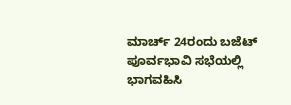ಮಾರ್ಚ್ 24ರಂದು ಬಜೆಟ್ ಪೂರ್ವಭಾವಿ ಸಭೆಯಲ್ಲಿ ಭಾಗವಹಿಸಿ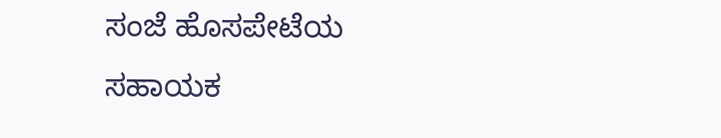ಸಂಜೆ ಹೊಸಪೇಟೆಯ ಸಹಾಯಕ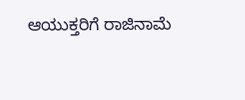ಆಯುಕ್ತರಿಗೆ ರಾಜಿನಾಮೆ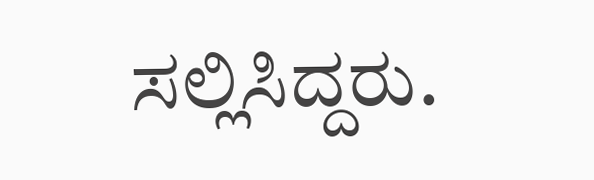ಸಲ್ಲಿಸಿದ್ದರು.